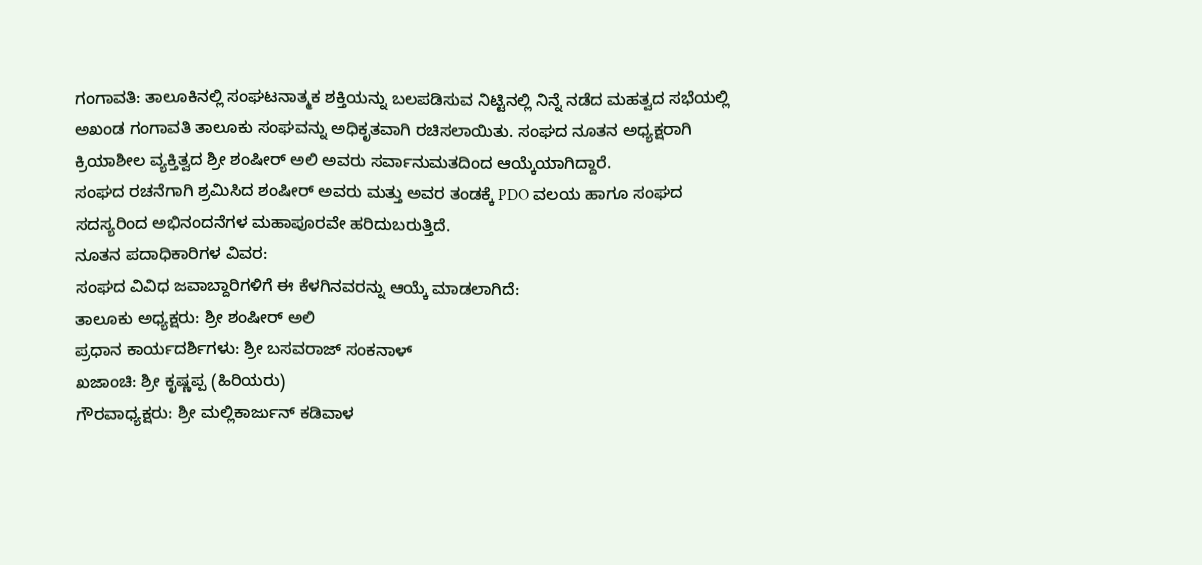ಗಂಗಾವತಿ: ತಾಲೂಕಿನಲ್ಲಿ ಸಂಘಟನಾತ್ಮಕ ಶಕ್ತಿಯನ್ನು ಬಲಪಡಿಸುವ ನಿಟ್ಟಿನಲ್ಲಿ ನಿನ್ನೆ ನಡೆದ ಮಹತ್ವದ ಸಭೆಯಲ್ಲಿ ಅಖಂಡ ಗಂಗಾವತಿ ತಾಲೂಕು ಸಂಘವನ್ನು ಅಧಿಕೃತವಾಗಿ ರಚಿಸಲಾಯಿತು. ಸಂಘದ ನೂತನ ಅಧ್ಯಕ್ಷರಾಗಿ ಕ್ರಿಯಾಶೀಲ ವ್ಯಕ್ತಿತ್ವದ ಶ್ರೀ ಶಂಷೀರ್ ಅಲಿ ಅವರು ಸರ್ವಾನುಮತದಿಂದ ಆಯ್ಕೆಯಾಗಿದ್ದಾರೆ.
ಸಂಘದ ರಚನೆಗಾಗಿ ಶ್ರಮಿಸಿದ ಶಂಷೀರ್ ಅವರು ಮತ್ತು ಅವರ ತಂಡಕ್ಕೆ PDO ವಲಯ ಹಾಗೂ ಸಂಘದ ಸದಸ್ಯರಿಂದ ಅಭಿನಂದನೆಗಳ ಮಹಾಪೂರವೇ ಹರಿದುಬರುತ್ತಿದೆ.
ನೂತನ ಪದಾಧಿಕಾರಿಗಳ ವಿವರ:
ಸಂಘದ ವಿವಿಧ ಜವಾಬ್ದಾರಿಗಳಿಗೆ ಈ ಕೆಳಗಿನವರನ್ನು ಆಯ್ಕೆ ಮಾಡಲಾಗಿದೆ:
ತಾಲೂಕು ಅಧ್ಯಕ್ಷರು: ಶ್ರೀ ಶಂಷೀರ್ ಅಲಿ
ಪ್ರಧಾನ ಕಾರ್ಯದರ್ಶಿಗಳು: ಶ್ರೀ ಬಸವರಾಜ್ ಸಂಕನಾಳ್
ಖಜಾಂಚಿ: ಶ್ರೀ ಕೃಷ್ಣಪ್ಪ (ಹಿರಿಯರು)
ಗೌರವಾಧ್ಯಕ್ಷರು: ಶ್ರೀ ಮಲ್ಲಿಕಾರ್ಜುನ್ ಕಡಿವಾಳ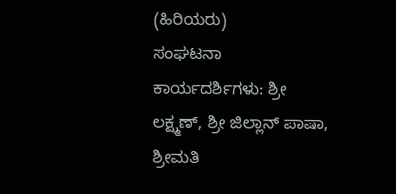(ಹಿರಿಯರು)
ಸಂಘಟನಾ ಕಾರ್ಯದರ್ಶಿಗಳು: ಶ್ರೀ ಲಕ್ಷ್ಮಣ್, ಶ್ರೀ ಜಿಲ್ಲಾನ್ ಪಾಷಾ, ಶ್ರೀಮತಿ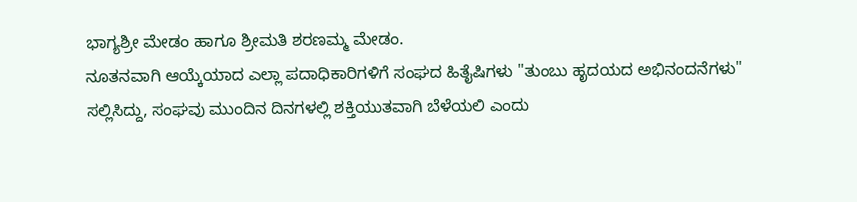ಭಾಗ್ಯಶ್ರೀ ಮೇಡಂ ಹಾಗೂ ಶ್ರೀಮತಿ ಶರಣಮ್ಮ ಮೇಡಂ.
ನೂತನವಾಗಿ ಆಯ್ಕೆಯಾದ ಎಲ್ಲಾ ಪದಾಧಿಕಾರಿಗಳಿಗೆ ಸಂಘದ ಹಿತೈಷಿಗಳು "ತುಂಬು ಹೃದಯದ ಅಭಿನಂದನೆಗಳು" ಸಲ್ಲಿಸಿದ್ದು, ಸಂಘವು ಮುಂದಿನ ದಿನಗಳಲ್ಲಿ ಶಕ್ತಿಯುತವಾಗಿ ಬೆಳೆಯಲಿ ಎಂದು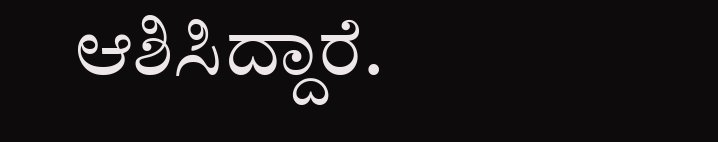ಆಶಿಸಿದ್ದಾರೆ.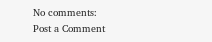No comments:
Post a Comment